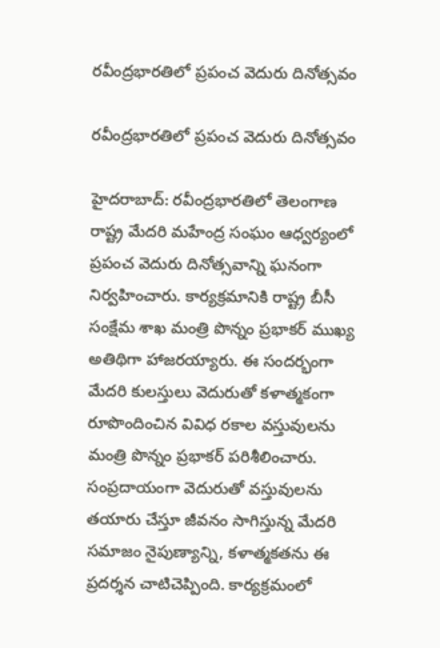రవీంద్రభారతిలో ప్రపంచ వెదురు దినోత్సవం

రవీంద్రభారతిలో ప్రపంచ వెదురు దినోత్సవం

హైదరాబాద్‌: రవీంద్రభారతిలో తెలంగాణ రాష్ట్ర మేదరి మహేంద్ర సంఘం ఆధ్వర్యంలో ప్రపంచ వెదురు దినోత్సవాన్ని ఘనంగా నిర్వహించారు. కార్యక్రమానికి రాష్ట్ర బీసీ సంక్షేమ శాఖ మంత్రి పొన్నం ప్రభాకర్ ముఖ్య అతిథిగా హాజరయ్యారు. ఈ సందర్భంగా మేదరి కులస్తులు వెదురుతో కళాత్మకంగా రూపొందించిన వివిధ రకాల వస్తువులను మంత్రి పొన్నం ప్రభాకర్ పరిశీలించారు. సంప్రదాయంగా వెదురుతో వస్తువులను తయారు చేస్తూ జీవనం సాగిస్తున్న మేదరి సమాజం నైపుణ్యాన్ని, కళాత్మకతను ఈ ప్రదర్శన చాటిచెప్పింది. కార్యక్రమంలో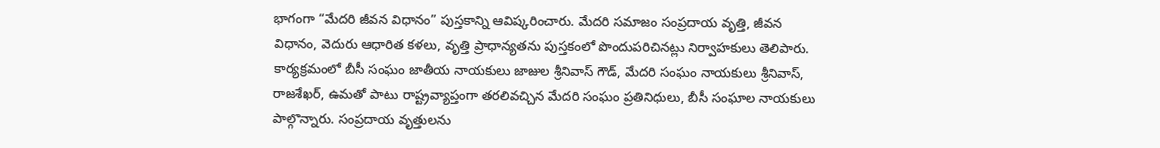భాగంగా “మేదరి జీవన విధానం” పుస్తకాన్ని ఆవిష్కరించారు. మేదరి సమాజం సంప్రదాయ వృత్తి, జీవన విధానం, వెదురు ఆధారిత కళలు, వృత్తి ప్రాధాన్యతను పుస్తకంలో పొందుపరిచినట్లు నిర్వాహకులు తెలిపారు. కార్యక్రమంలో బీసీ సంఘం జాతీయ నాయకులు జాజుల శ్రీనివాస్ గౌడ్, మేదరి సంఘం నాయకులు శ్రీనివాస్, రాజశేఖర్, ఉమతో పాటు రాష్ట్రవ్యాప్తంగా తరలివచ్చిన మేదరి సంఘం ప్రతినిధులు, బీసీ సంఘాల నాయకులు పాల్గొన్నారు. సంప్రదాయ వృత్తులను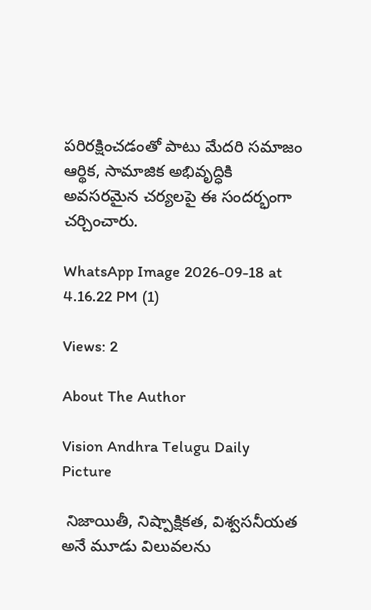పరిరక్షించడంతో పాటు మేదరి సమాజం ఆర్థిక, సామాజిక అభివృద్ధికి అవసరమైన చర్యలపై ఈ సందర్భంగా చర్చించారు.

WhatsApp Image 2026-09-18 at 4.16.22 PM (1)

Views: 2

About The Author

Vision Andhra Telugu Daily Picture

 నిజాయితీ, నిష్పాక్షికత, విశ్వసనీయత అనే మూడు విలువలను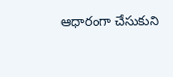ఆధారంగా చేసుకుని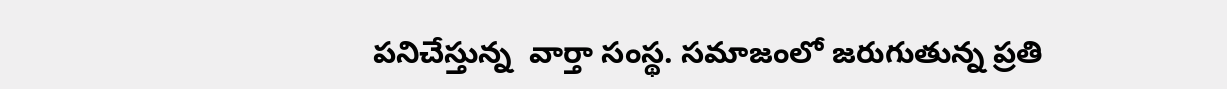పనిచేస్తున్న  వార్తా సంస్థ. సమాజంలో జరుగుతున్న ప్రతి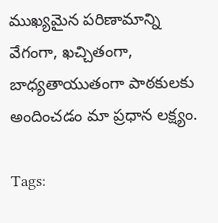ముఖ్యమైన పరిణామాన్ని వేగంగా, ఖచ్చితంగా, బాధ్యతాయుతంగా పాఠకులకు అందించడం మా ప్రధాన లక్ష్యం.

Tags: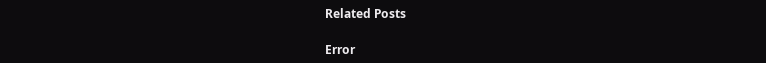Related Posts

Error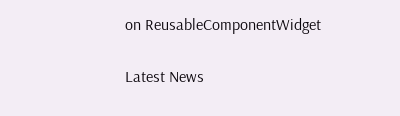on ReusableComponentWidget

Latest News